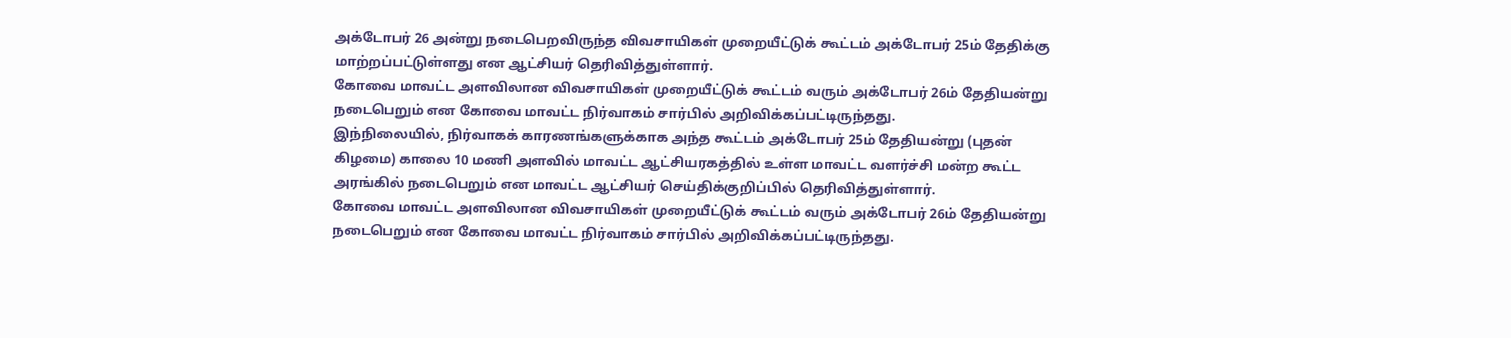அக்டோபர் 26 அன்று நடைபெறவிருந்த விவசாயிகள் முறையீட்டுக் கூட்டம் அக்டோபர் 25ம் தேதிக்கு மாற்றப்பட்டுள்ளது என ஆட்சியர் தெரிவித்துள்ளார்.
கோவை மாவட்ட அளவிலான விவசாயிகள் முறையீட்டுக் கூட்டம் வரும் அக்டோபர் 26ம் தேதியன்று நடைபெறும் என கோவை மாவட்ட நிர்வாகம் சார்பில் அறிவிக்கப்பட்டிருந்தது.
இந்நிலையில், நிர்வாகக் காரணங்களுக்காக அந்த கூட்டம் அக்டோபர் 25ம் தேதியன்று (புதன் கிழமை) காலை 10 மணி அளவில் மாவட்ட ஆட்சியரகத்தில் உள்ள மாவட்ட வளர்ச்சி மன்ற கூட்ட அரங்கில் நடைபெறும் என மாவட்ட ஆட்சியர் செய்திக்குறிப்பில் தெரிவித்துள்ளார்.
கோவை மாவட்ட அளவிலான விவசாயிகள் முறையீட்டுக் கூட்டம் வரும் அக்டோபர் 26ம் தேதியன்று நடைபெறும் என கோவை மாவட்ட நிர்வாகம் சார்பில் அறிவிக்கப்பட்டிருந்தது.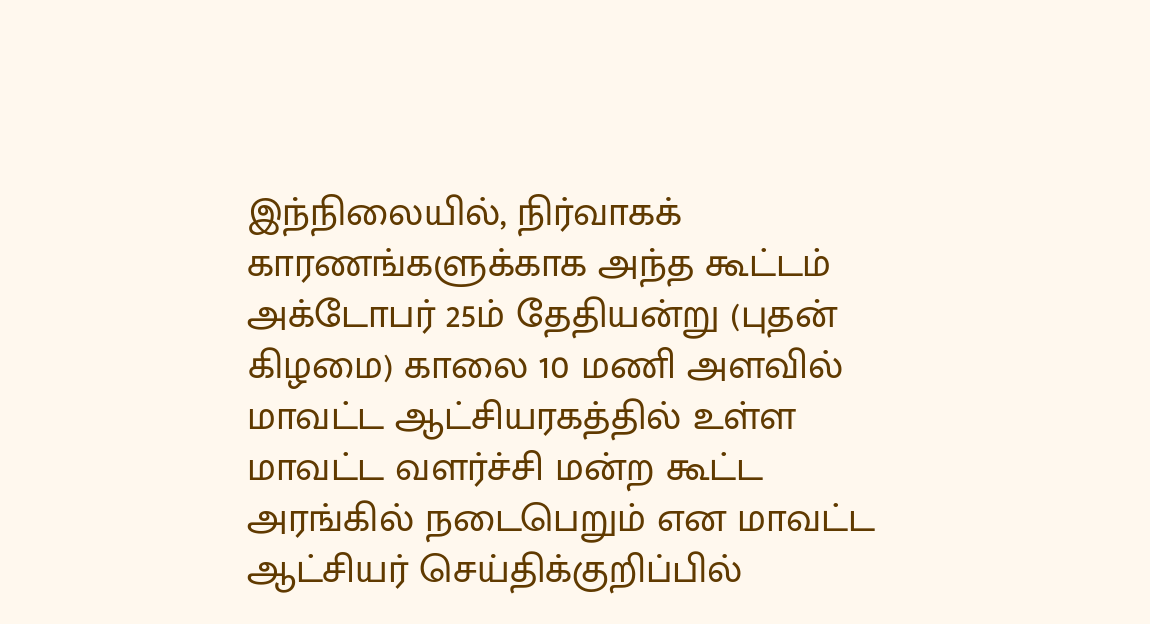இந்நிலையில், நிர்வாகக் காரணங்களுக்காக அந்த கூட்டம் அக்டோபர் 25ம் தேதியன்று (புதன் கிழமை) காலை 10 மணி அளவில் மாவட்ட ஆட்சியரகத்தில் உள்ள மாவட்ட வளர்ச்சி மன்ற கூட்ட அரங்கில் நடைபெறும் என மாவட்ட ஆட்சியர் செய்திக்குறிப்பில்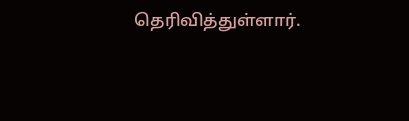தெரிவித்துள்ளார்.